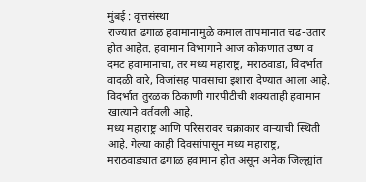मुंबई : वृत्तसंस्था
राज्यात ढगाळ हवामानामुळे कमाल तापमानात चढ-उतार होत आहेत. हवामान विभागाने आज कोकणात उष्ण व दमट हवामानाचा, तर मध्य महाराष्ट्र, मराठवाडा, विदर्भात वादळी वारे, विजांसह पावसाचा इशारा देण्यात आला आहे. विदर्भात तुरळक ठिकाणी गारपीटीची शक्यताही हवामान खात्याने वर्तवली आहे.
मध्य महाराष्ट्र आणि परिसरावर चक्राकार वाऱ्याची स्थिती आहे. गेल्या काही दिवसांपासून मध्य महाराष्ट्र, मराठवाड्यात ढगाळ हवामान होत असून अनेक जिल्ह्यांत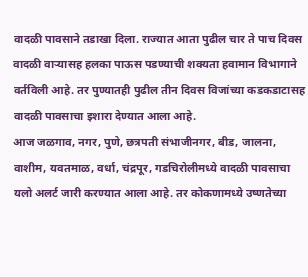वादळी पावसाने तडाखा दिला. राज्यात आता पुढील चार ते पाच दिवस वादळी वाऱ्यासह हलका पाऊस पडण्याची शक्यता हवामान विभागाने वर्तविली आहे. तर पुण्यातही पुढील तीन दिवस विजांच्या कडकडाटासह वादळी पावसाचा इशारा देण्यात आला आहे.
आज जळगाव, नगर, पुणे, छत्रपती संभाजीनगर, बीड, जालना, वाशीम, यवतमाळ, वर्धा, चंद्रपूर, गडचिरोलीमध्ये वादळी पावसाचा यलो अलर्ट जारी करण्यात आला आहे. तर कोकणामध्ये उष्णतेच्या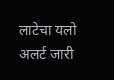लाटेचा यलो अलर्ट जारी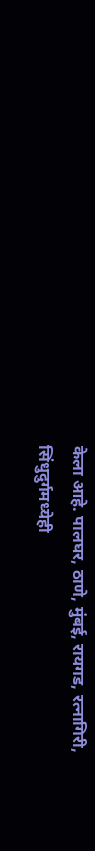केला आहे. पालघर, ठाणे, मुंबई, रायगड, रत्नागिरी, सिंधुदुर्गमध्येही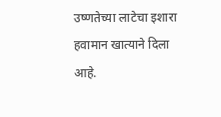उष्णतेच्या लाटेचा इशारा हवामान खात्याने दिला आहे.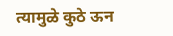त्यामुळे कुठे ऊन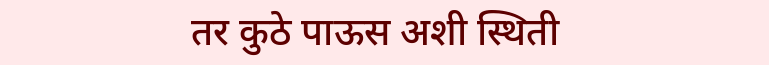तर कुठे पाऊस अशी स्थिती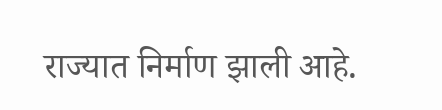राज्यात निर्माण झाली आहे.